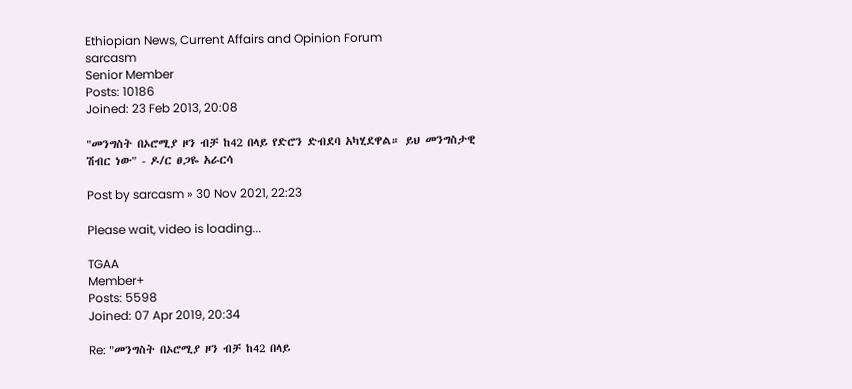Ethiopian News, Current Affairs and Opinion Forum
sarcasm
Senior Member
Posts: 10186
Joined: 23 Feb 2013, 20:08

"መንግስት በኦሮሚያ ዞን ብቻ ከ42 በላይ የድሮን ድብደባ አካሂደዋል። ይህ መንግስታዊ ሽብር ነው" - ዶ/ር ፀጋዬ አራርሳ

Post by sarcasm » 30 Nov 2021, 22:23

Please wait, video is loading...

TGAA
Member+
Posts: 5598
Joined: 07 Apr 2019, 20:34

Re: "መንግስት በኦሮሚያ ዞን ብቻ ከ42 በላይ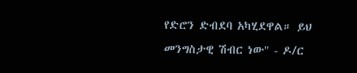የድሮን ድብደባ አካሂደዋል። ይህ መንግስታዊ ሽብር ነው" - ዶ/ር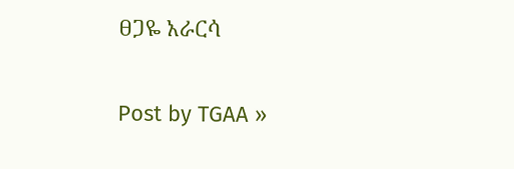ፀጋዬ አራርሳ

Post by TGAA »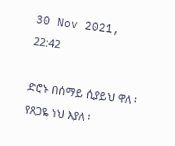30 Nov 2021, 22:42

ድሮኑ በሰማይ ሲያይህ ዋለ ፡ የጸጋዬ ነህ እያለ ፡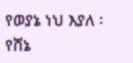የወያኔ ነህ እያለ ፡ የሸኔ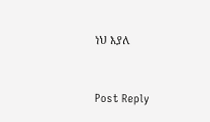ነህ እያለ


Post Reply